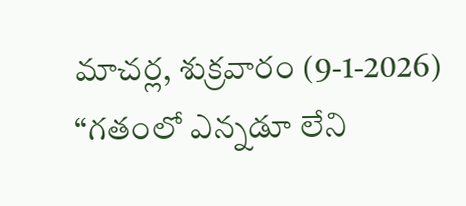మాచర్ల, శుక్రవారం (9-1-2026)
“గతంలో ఎన్నడూ లేని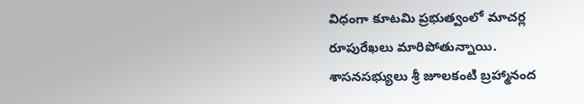విధంగా కూటమి ప్రభుత్వంలో మాచర్ల రూపురేఖలు మారిపోతున్నాయి. శాసనసభ్యులు శ్రీ జూలకంటి బ్రహ్మానంద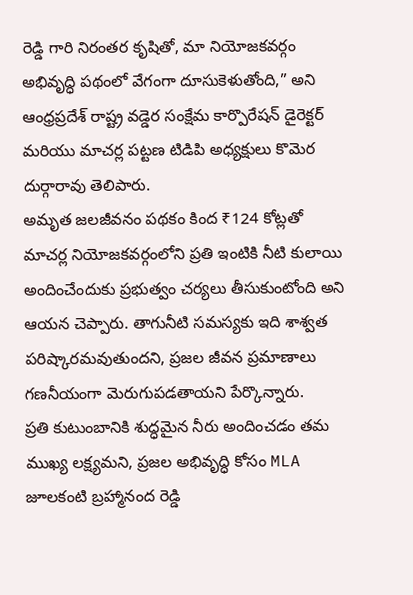రెడ్డి గారి నిరంతర కృషితో, మా నియోజకవర్గం అభివృద్ధి పథంలో వేగంగా దూసుకెళుతోంది,” అని ఆంధ్రప్రదేశ్ రాష్ట్ర వడ్డెర సంక్షేమ కార్పొరేషన్ డైరెక్టర్ మరియు మాచర్ల పట్టణ టిడిపి అధ్యక్షులు కొమెర దుర్గారావు తెలిపారు.
అమృత జలజీవనం పథకం కింద ₹124 కోట్లతో మాచర్ల నియోజకవర్గంలోని ప్రతి ఇంటికి నీటి కులాయి అందించేందుకు ప్రభుత్వం చర్యలు తీసుకుంటోంది అని ఆయన చెప్పారు. తాగునీటి సమస్యకు ఇది శాశ్వత పరిష్కారమవుతుందని, ప్రజల జీవన ప్రమాణాలు గణనీయంగా మెరుగుపడతాయని పేర్కొన్నారు.
ప్రతి కుటుంబానికి శుద్ధమైన నీరు అందించడం తమ ముఖ్య లక్ష్యమని, ప్రజల అభివృద్ధి కోసం MLA జూలకంటి బ్రహ్మానంద రెడ్డి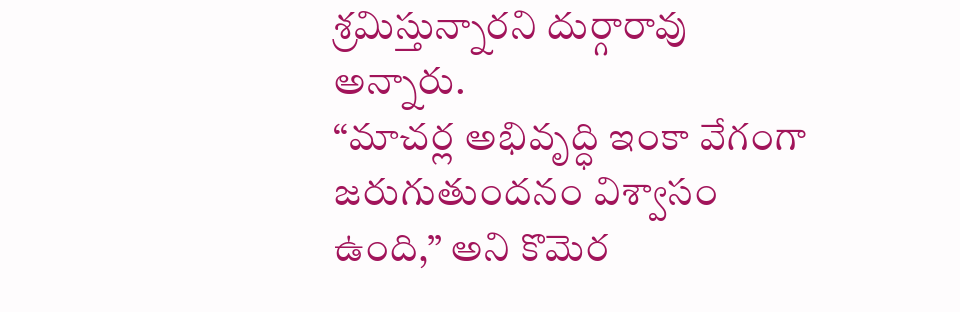శ్రమిస్తున్నారని దుర్గారావు అన్నారు.
“మాచర్ల అభివృద్ధి ఇంకా వేగంగా జరుగుతుందనం విశ్వాసం ఉంది,” అని కొమెర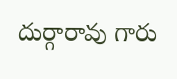దుర్గారావు గారు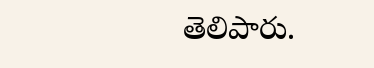తెలిపారు.